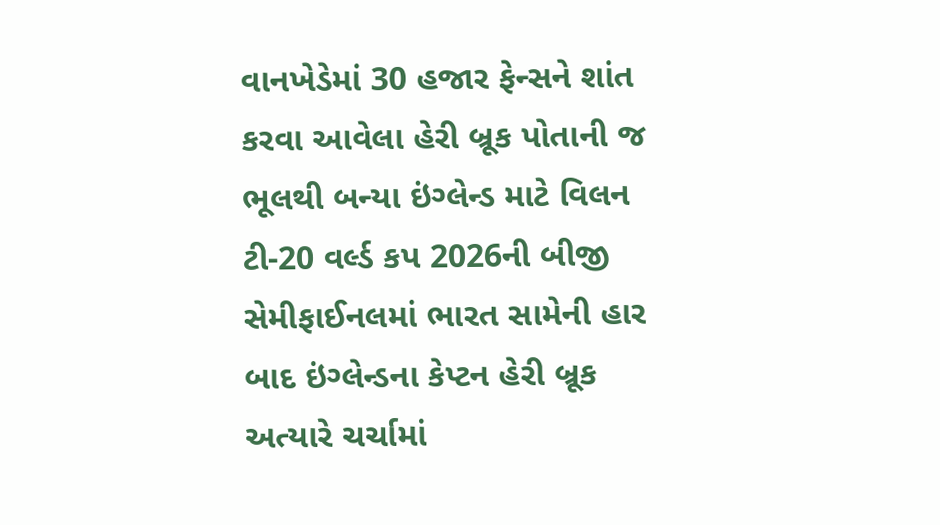વાનખેડેમાં 30 હજાર ફેન્સને શાંત કરવા આવેલા હેરી બ્રૂક પોતાની જ ભૂલથી બન્યા ઇંગ્લેન્ડ માટે વિલન
ટી-20 વર્લ્ડ કપ 2026ની બીજી સેમીફાઈનલમાં ભારત સામેની હાર બાદ ઇંગ્લેન્ડના કેપ્ટન હેરી બ્રૂક અત્યારે ચર્ચામાં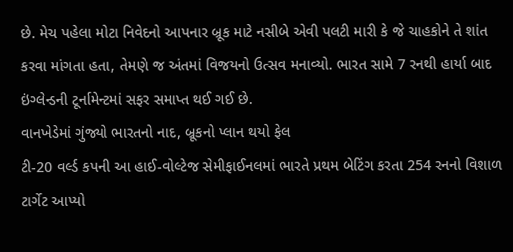છે. મેચ પહેલા મોટા નિવેદનો આપનાર બ્રૂક માટે નસીબે એવી પલટી મારી કે જે ચાહકોને તે શાંત કરવા માંગતા હતા, તેમણે જ અંતમાં વિજયનો ઉત્સવ મનાવ્યો. ભારત સામે 7 રનથી હાર્યા બાદ ઇંગ્લેન્ડની ટૂર્નામેન્ટમાં સફર સમાપ્ત થઈ ગઈ છે.
વાનખેડેમાં ગુંજ્યો ભારતનો નાદ, બ્રૂકનો પ્લાન થયો ફેલ
ટી-20 વર્લ્ડ કપની આ હાઈ-વોલ્ટેજ સેમીફાઈનલમાં ભારતે પ્રથમ બેટિંગ કરતા 254 રનનો વિશાળ ટાર્ગેટ આપ્યો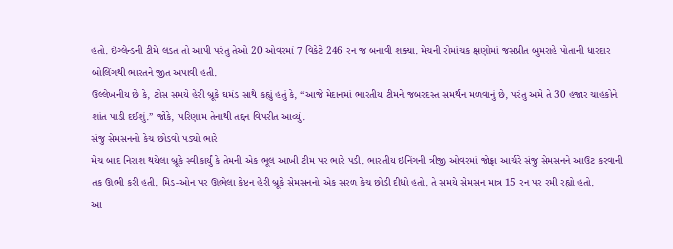હતો. ઇંગ્લેન્ડની ટીમે લડત તો આપી પરંતુ તેઓ 20 ઓવરમાં 7 વિકેટે 246 રન જ બનાવી શક્યા. મેચની રોમાંચક ક્ષણોમાં જસપ્રીત બુમરાહે પોતાની ધારદાર બોલિંગથી ભારતને જીત અપાવી હતી.
ઉલ્લેખનીય છે કે, ટોસ સમયે હેરી બ્રૂકે ઘમંડ સાથે કહ્યું હતું કે, “આજે મેદાનમાં ભારતીય ટીમને જબરદસ્ત સમર્થન મળવાનું છે, પરંતુ અમે તે 30 હજાર ચાહકોને શાંત પાડી દઈશું.” જોકે, પરિણામ તેનાથી તદ્દન વિપરીત આવ્યું.
સંજુ સેમસનનો કેચ છોડવો પડ્યો ભારે
મેચ બાદ નિરાશ થયેલા બ્રૂકે સ્વીકાર્યું કે તેમની એક ભૂલ આખી ટીમ પર ભારે પડી. ભારતીય ઇનિંગની ત્રીજી ઓવરમાં જોફ્રા આર્ચરે સંજુ સેમસનને આઉટ કરવાની તક ઊભી કરી હતી. મિડ-ઓન પર ઊભેલા કેપ્ટન હેરી બ્રૂકે સેમસનનો એક સરળ કેચ છોડી દીધો હતો. તે સમયે સેમસન માત્ર 15 રન પર રમી રહ્યો હતો.
આ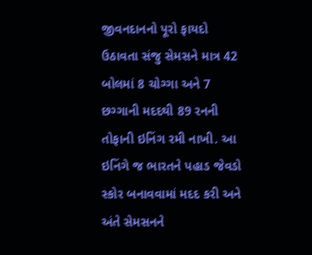જીવનદાનનો પૂરો ફાયદો ઉઠાવતા સંજુ સેમસને માત્ર 42 બોલમાં 8 ચોગ્ગા અને 7 છગ્ગાની મદદથી 89 રનની તોફાની ઇનિંગ રમી નાખી. આ ઇનિંગે જ ભારતને પહાડ જેવડો સ્કોર બનાવવામાં મદદ કરી અને અંતે સેમસનને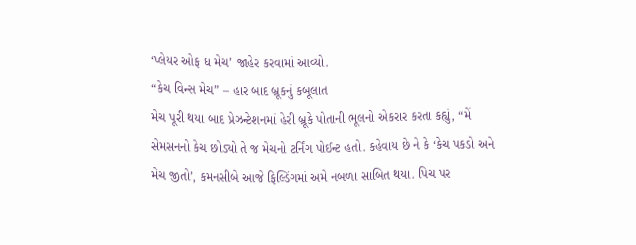‘પ્લેયર ઓફ ધ મેચ’ જાહેર કરવામાં આવ્યો.
“કેચ વિન્સ મેચ” – હાર બાદ બ્રૂકનું કબૂલાત
મેચ પૂરી થયા બાદ પ્રેઝન્ટેશનમાં હેરી બ્રૂકે પોતાની ભૂલનો એકરાર કરતા કહ્યું, “મેં સેમસનનો કેચ છોડ્યો તે જ મેચનો ટર્નિંગ પોઈન્ટ હતો. કહેવાય છે ને કે ‘કેચ પકડો અને મેચ જીતો’, કમનસીબે આજે ફિલ્ડિંગમાં અમે નબળા સાબિત થયા. પિચ પર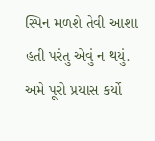સ્પિન મળશે તેવી આશા હતી પરંતુ એવું ન થયું. અમે પૂરો પ્રયાસ કર્યો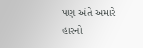પણ અંતે અમારે હારનો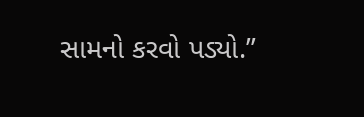સામનો કરવો પડ્યો.”